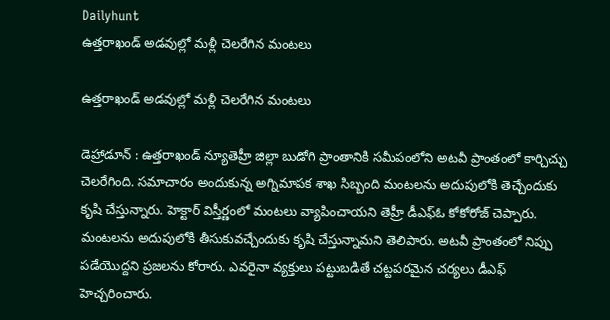Dailyhunt
ఉత్తరాఖండ్ అడవుల్లో మళ్లీ చెలరేగిన మంటలు

ఉత్తరాఖండ్ అడవుల్లో మళ్లీ చెలరేగిన మంటలు

డెహ్రాడూన్ : ఉత్తరాఖండ్‌ న్యూతెహ్రీ జిల్లా బుడోగి ప్రాంతానికి సమీపంలోని అటవీ ప్రాంతంలో కార్చిచ్చు చెలరేగింది. సమాచారం అందుకున్న అగ్నిమాపక శాఖ సిబ్బంది మంటలను అదుపులోకి తెచ్చేందుకు కృషి చేస్తున్నారు. హెక్టార్‌ విస్తీర్ణంలో మంటలు వ్యాపించాయని తెహ్రీ డీఎఫ్‌ఓ కోకోరోజ్‌ చెప్పారు. మంటలను అదుపులోకి తీసుకువచ్చేందుకు కృషి చేస్తున్నామని తెలిపారు. అటవీ ప్రాంతంలో నిప్పు పడేయొద్దని ప్రజలను కోరారు. ఎవరైనా వ్యక్తులు పట్టుబడితే చట్టపరమైన చర్యలు డీఎఫ్‌ హెచ్చరించారు.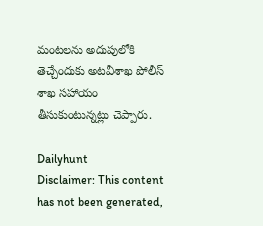మంటలను అదుపులోకి తెచ్చేందుకు అటవీశాఖ పోలీస్‌ శాఖ సహాయం తీసుకుంటున్నట్లు చెప్పారు.

Dailyhunt
Disclaimer: This content has not been generated,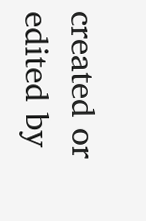created or edited by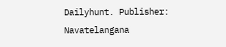Dailyhunt. Publisher: Navatelangana